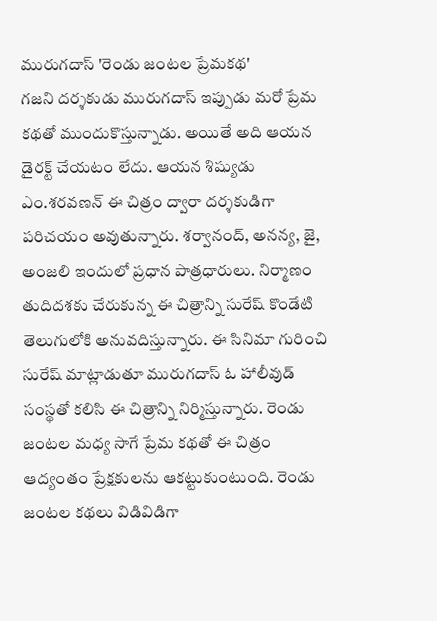మురుగదాస్ 'రెండు జంటల ప్రేమకథ'
గజని దర్శకుడు మురుగదాస్ ఇప్పుడు మరో ప్రేమ కథతో ముందుకొస్తున్నాడు. అయితే అది ఆయన డైరక్ట్ చేయటం లేదు. ఆయన శిష్యుడు ఎం.శరవణన్ ఈ చిత్రం ద్వారా దర్శకుడిగా పరిచయం అవుతున్నారు. శర్వానంద్, అనన్య, జై, అంజలి ఇందులో ప్రధాన పాత్రధారులు. నిర్మాణం తుదిదశకు చేరుకున్న ఈ చిత్రాన్ని సురేష్ కొండేటి తెలుగులోకి అనువదిస్తున్నారు. ఈ సినిమా గురించి సురేష్ మాట్లాడుతూ మురుగదాస్ ఓ హాలీవుడ్ సంస్థతో కలిసి ఈ చిత్రాన్ని నిర్మిస్తున్నారు. రెండు జంటల మధ్య సాగే ప్రేమ కథతో ఈ చిత్రం ఆద్యంతం ప్రేక్షకులను ఆకట్టుకుంటుంది. రెండు జంటల కథలు విడివిడిగా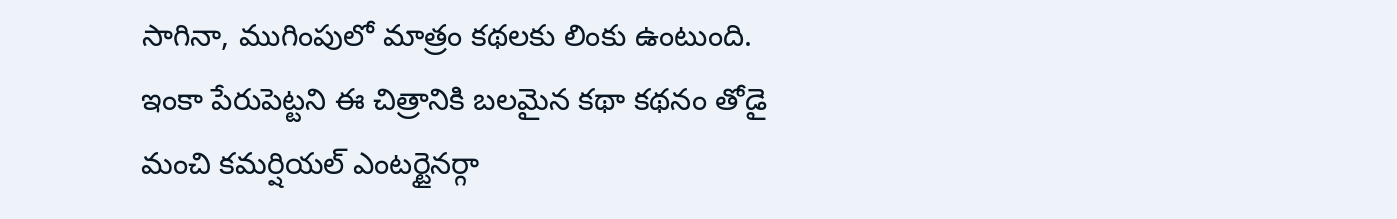సాగినా, ముగింపులో మాత్రం కథలకు లింకు ఉంటుంది. ఇంకా పేరుపెట్టని ఈ చిత్రానికి బలమైన కథా కథనం తోడై మంచి కమర్షియల్ ఎంటర్టైనర్గా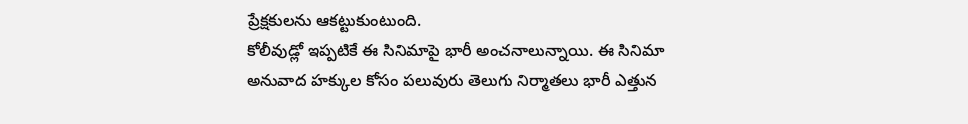ప్రేక్షకులను ఆకట్టుకుంటుంది.
కోలీవుడ్లో ఇప్పటికే ఈ సినిమాపై భారీ అంచనాలున్నాయి. ఈ సినిమా అనువాద హక్కుల కోసం పలువురు తెలుగు నిర్మాతలు భారీ ఎత్తున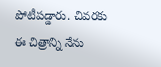పోటీపడ్డారు. చివరకు ఈ చిత్రాన్ని నేను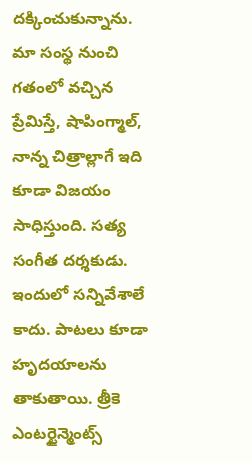దక్కించుకున్నాను. మా సంస్థ నుంచి గతంలో వచ్చిన ప్రేమిస్తే, షాపింగ్మాల్, నాన్న చిత్రాల్లాగే ఇది కూడా విజయం సాధిస్తుంది. సత్య సంగీత దర్శకుడు. ఇందులో సన్నివేశాలే కాదు. పాటలు కూడా హృదయాలను తాకుతాయి. త్రీకె ఎంటర్టైన్మెంట్స్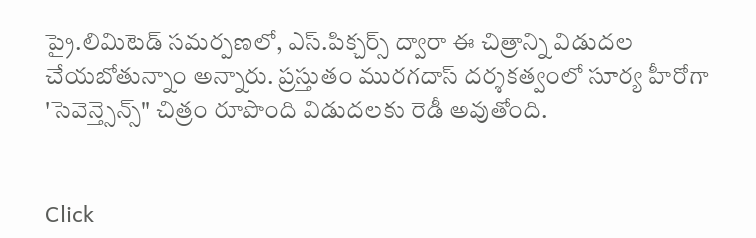ప్రై.లిమిటెడ్ సమర్పణలో, ఎస్.పిక్చర్స్ ద్వారా ఈ చిత్రాన్ని విడుదల చేయబోతున్నాం అన్నారు. ప్రస్తుతం మురగదాస్ దర్శకత్వంలో సూర్య హీరోగా 'సెవెన్త్సెన్స్" చిత్రం రూపొంది విడుదలకు రెడీ అవుతోంది.


Click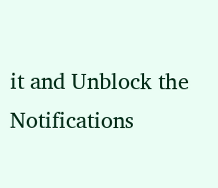it and Unblock the Notifications